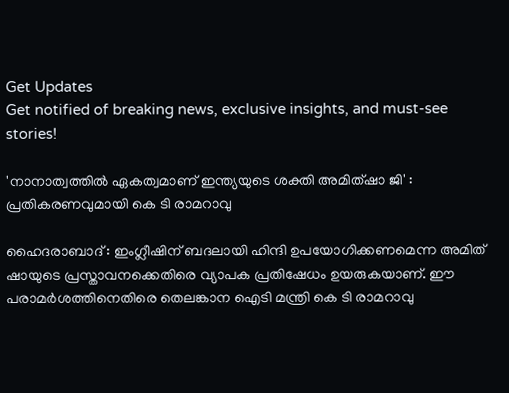Get Updates
Get notified of breaking news, exclusive insights, and must-see stories!

'നാനാത്വത്തില്‍ ഏകത്വമാണ് ഇന്ത്യയുടെ ശക്തി അമിത്ഷാ ജി' : പ്രതികരണവുമായി കെ ടി രാമറാവു

ഹൈദരാബാദ് : ഇംഗ്ലീഷിന് ബദലായി ഹിന്ദി ഉപയോഗിക്കണമെന്ന അമിത് ഷായുടെ പ്രസ്താവനക്കെതിരെ വ്യാപക പ്രതിഷേധം ഉയരുകയാണ്. ഈ പരാമര്‍ശത്തിനെതിരെ തെലങ്കാന ഐടി മന്ത്രി കെ ടി രാമറാവു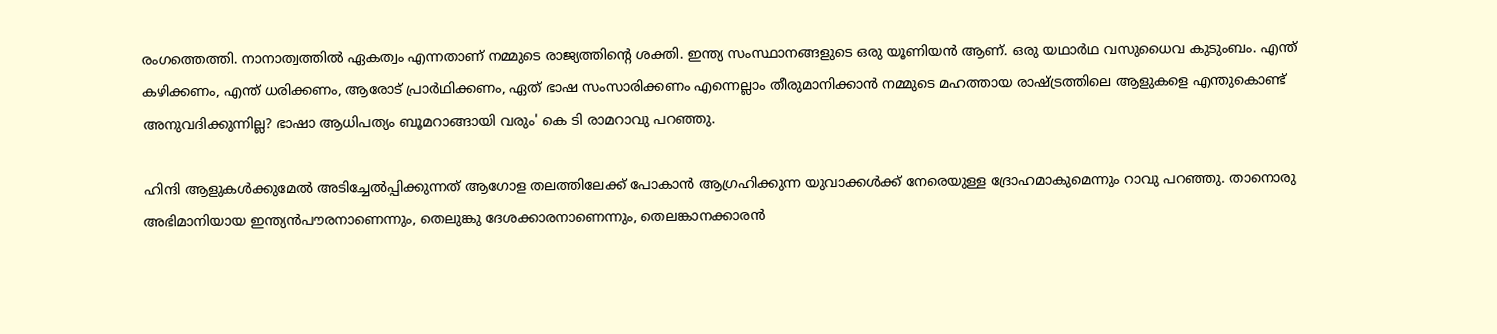രംഗത്തെത്തി. നാനാത്വത്തില്‍ ഏകത്വം എന്നതാണ് നമ്മുടെ രാജ്യത്തിന്റെ ശക്തി. ഇന്ത്യ സംസ്ഥാനങ്ങളുടെ ഒരു യൂണിയന്‍ ആണ്. ഒരു യഥാര്‍ഥ വസുധൈവ കുടുംബം. എന്ത് കഴിക്കണം, എന്ത് ധരിക്കണം, ആരോട് പ്രാര്‍ഥിക്കണം, ഏത് ഭാഷ സംസാരിക്കണം എന്നെല്ലാം തീരുമാനിക്കാന്‍ നമ്മുടെ മഹത്തായ രാഷ്ട്രത്തിലെ ആളുകളെ എന്തുകൊണ്ട് അനുവദിക്കുന്നില്ല? ഭാഷാ ആധിപത്യം ബൂമറാങ്ങായി വരും' കെ ടി രാമറാവു പറഞ്ഞു.

ഹിന്ദി ആളുകള്‍ക്കുമേല്‍ അടിച്ചേല്‍പ്പിക്കുന്നത് ആഗോള തലത്തിലേക്ക് പോകാന്‍ ആഗ്രഹിക്കുന്ന യുവാക്കള്‍ക്ക് നേരെയുള്ള ദ്രോഹമാകുമെന്നും റാവു പറഞ്ഞു. താനൊരു അഭിമാനിയായ ഇന്ത്യന്‍പൗരനാണെന്നും, തെലുങ്കു ദേശക്കാരനാണെന്നും, തെലങ്കാനക്കാരന്‍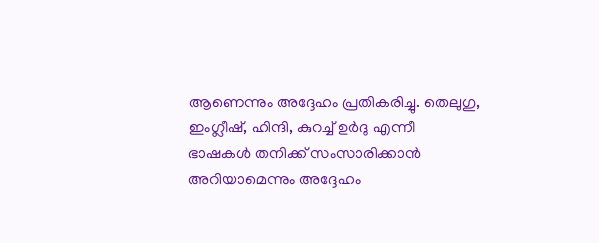ആണെന്നും അദ്ദേഹം പ്രതികരിച്ചു. തെലുഗു, ഇംഗ്ലീഷ്, ഹിന്ദി, കുറച്ച് ഉര്‍ദു എന്നീ ഭാഷകള്‍ തനിക്ക് സംസാരിക്കാന്‍ അറിയാമെന്നും അദ്ദേഹം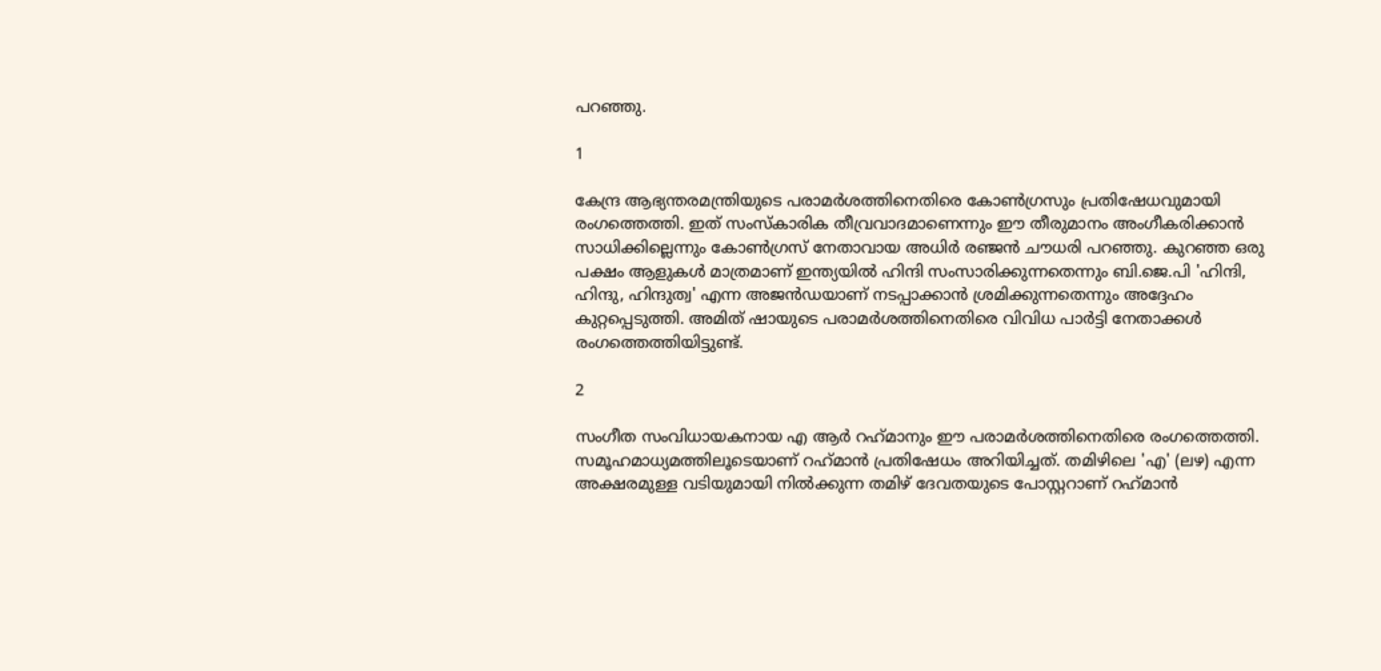പറഞ്ഞു.

1

കേന്ദ്ര ആഭ്യന്തരമന്ത്രിയുടെ പരാമര്‍ശത്തിനെതിരെ കോണ്‍ഗ്രസും പ്രതിഷേധവുമായി രംഗത്തെത്തി. ഇത് സംസ്‌കാരിക തീവ്രവാദമാണെന്നും ഈ തീരുമാനം അംഗീകരിക്കാന്‍ സാധിക്കില്ലെന്നും കോണ്‍ഗ്രസ് നേതാവായ അധിര്‍ രഞ്ജന്‍ ചൗധരി പറഞ്ഞു. കുറഞ്ഞ ഒരു പക്ഷം ആളുകള്‍ മാത്രമാണ് ഇന്ത്യയില്‍ ഹിന്ദി സംസാരിക്കുന്നതെന്നും ബി.ജെ.പി 'ഹിന്ദി, ഹിന്ദു, ഹിന്ദുത്വ' എന്ന അജന്‍ഡയാണ് നടപ്പാക്കാന്‍ ശ്രമിക്കുന്നതെന്നും അദ്ദേഹം കുറ്റപ്പെടുത്തി. അമിത് ഷായുടെ പരാമര്‍ശത്തിനെതിരെ വിവിധ പാര്‍ട്ടി നേതാക്കള്‍ രംഗത്തെത്തിയിട്ടുണ്ട്.

2

സംഗീത സംവിധായകനായ എ ആര്‍ റഹ്‌മാനും ഈ പരാമര്‍ശത്തിനെതിരെ രംഗത്തെത്തി. സമൂഹമാധ്യമത്തിലൂടെയാണ് റഹ്‌മാന്‍ പ്രതിഷേധം അറിയിച്ചത്. തമിഴിലെ 'എ' (ലഴ) എന്ന അക്ഷരമുള്ള വടിയുമായി നില്‍ക്കുന്ന തമിഴ് ദേവതയുടെ പോസ്റ്ററാണ് റഹ്‌മാന്‍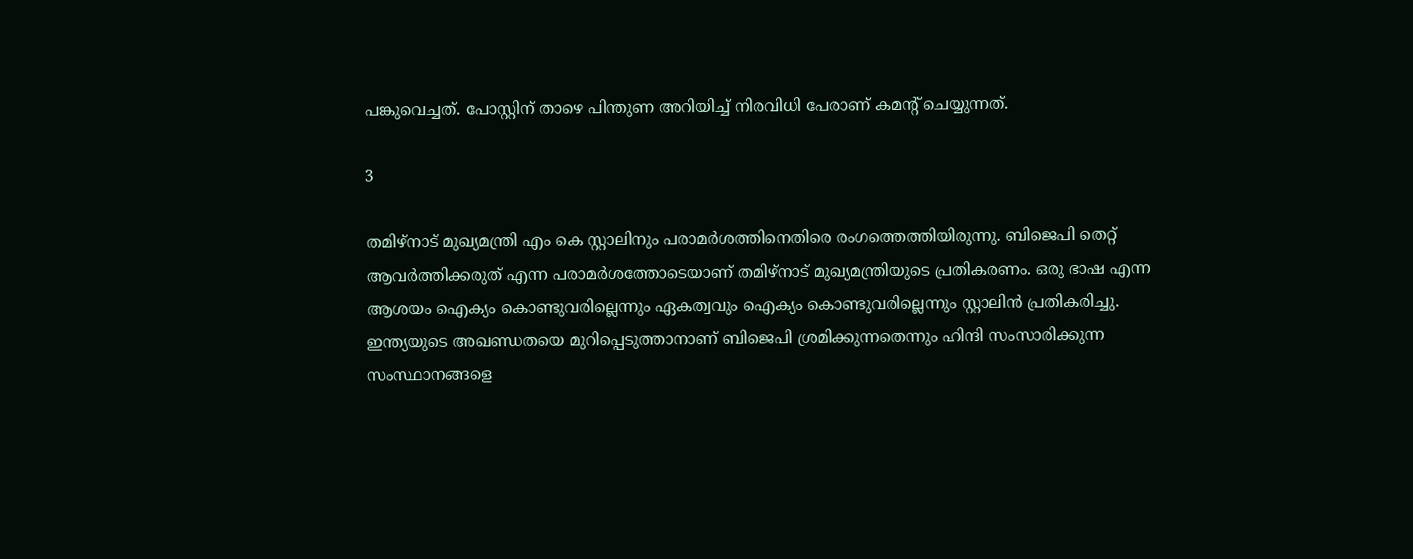പങ്കുവെച്ചത്. പോസ്റ്റിന് താഴെ പിന്തുണ അറിയിച്ച് നിരവിധി പേരാണ് കമന്റ് ചെയ്യുന്നത്.

3

തമിഴ്നാട് മുഖ്യമന്ത്രി എം കെ സ്റ്റാലിനും പരാമര്‍ശത്തിനെതിരെ രംഗത്തെത്തിയിരുന്നു. ബിജെപി തെറ്റ് ആവര്‍ത്തിക്കരുത് എന്ന പരാമര്‍ശത്തോടെയാണ് തമിഴ്നാട് മുഖ്യമന്ത്രിയുടെ പ്രതികരണം. ഒരു ഭാഷ എന്ന ആശയം ഐക്യം കൊണ്ടുവരില്ലെന്നും ഏകത്വവും ഐക്യം കൊണ്ടുവരില്ലെന്നും സ്റ്റാലിന്‍ പ്രതികരിച്ചു.
ഇന്ത്യയുടെ അഖണ്ഡതയെ മുറിപ്പെടുത്താനാണ് ബിജെപി ശ്രമിക്കുന്നതെന്നും ഹിന്ദി സംസാരിക്കുന്ന സംസ്ഥാനങ്ങളെ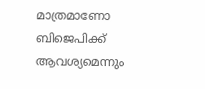മാത്രമാണോ ബിജെപിക്ക് ആവശ്യമെന്നും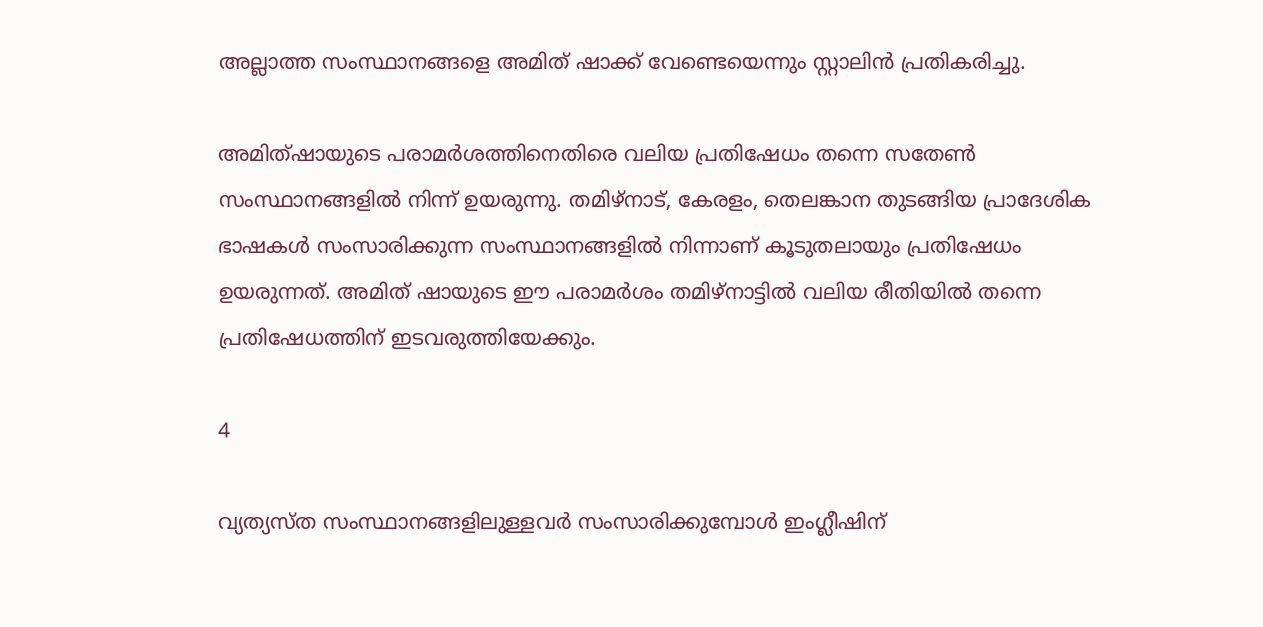അല്ലാത്ത സംസ്ഥാനങ്ങളെ അമിത് ഷാക്ക് വേണ്ടെയെന്നും സ്റ്റാലിന്‍ പ്രതികരിച്ചു.

അമിത്ഷായുടെ പരാമര്‍ശത്തിനെതിരെ വലിയ പ്രതിഷേധം തന്നെ സതേണ്‍ സംസ്ഥാനങ്ങളില്‍ നിന്ന് ഉയരുന്നു. തമിഴ്‌നാട്, കേരളം, തെലങ്കാന തുടങ്ങിയ പ്രാദേശിക ഭാഷകള്‍ സംസാരിക്കുന്ന സംസ്ഥാനങ്ങളില്‍ നിന്നാണ് കൂടുതലായും പ്രതിഷേധം ഉയരുന്നത്. അമിത് ഷായുടെ ഈ പരാമര്‍ശം തമിഴ്‌നാട്ടില്‍ വലിയ രീതിയില്‍ തന്നെ പ്രതിഷേധത്തിന് ഇടവരുത്തിയേക്കും.

4

വ്യത്യസ്ത സംസ്ഥാനങ്ങളിലുള്ളവര്‍ സംസാരിക്കുമ്പോള്‍ ഇംഗ്ലീഷിന്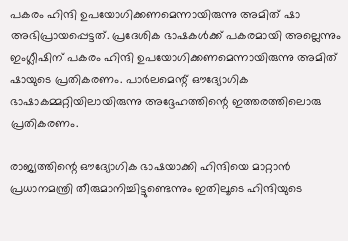പകരം ഹിന്ദി ഉപയോഗിക്കണമെന്നായിരുന്നു അമിത് ഷാ അഭിപ്രായപ്പെട്ടത്. പ്രദേശിക ഭാഷകള്‍ക്ക് പകരമായി അല്ലെന്നും ഇംഗ്ലീഷിന് പകരം ഹിന്ദി ഉപയോഗിക്കണമെന്നായിരുന്നു അമിത് ഷായുടെ പ്രതികരണം. പാര്‍ലമെന്റ് ഔദ്യോഗിക ഭാഷാകമ്മറ്റിയിലായിരുന്നു അദ്ദേഹത്തിന്റെ ഇത്തരത്തിലൊരു പ്രതികരണം.

രാജ്യത്തിന്റെ ഔദ്യോഗിക ഭാഷയാക്കി ഹിന്ദിയെ മാറ്റാന്‍ പ്രധാനമന്ത്രി തീരുമാനിച്ചിട്ടുണ്ടെന്നും ഇതിലൂടെ ഹിന്ദിയുടെ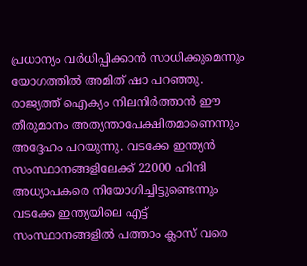പ്രധാന്യം വര്‍ധിപ്പിക്കാന്‍ സാധിക്കുമെന്നും യോഗത്തില്‍ അമിത് ഷാ പറഞ്ഞു. രാജ്യത്ത് ഐക്യം നിലനിര്‍ത്താന്‍ ഈ തീരുമാനം അത്യന്താപേക്ഷിതമാണെന്നും അദ്ദേഹം പറയുന്നു. വടക്കേ ഇന്ത്യന്‍ സംസ്ഥാനങ്ങളിലേക്ക് 22000 ഹിന്ദി അധ്യാപകരെ നിയോഗിച്ചിട്ടുണ്ടെന്നും വടക്കേ ഇന്ത്യയിലെ എട്ട് സംസ്ഥാനങ്ങളില്‍ പത്താം ക്ലാസ് വരെ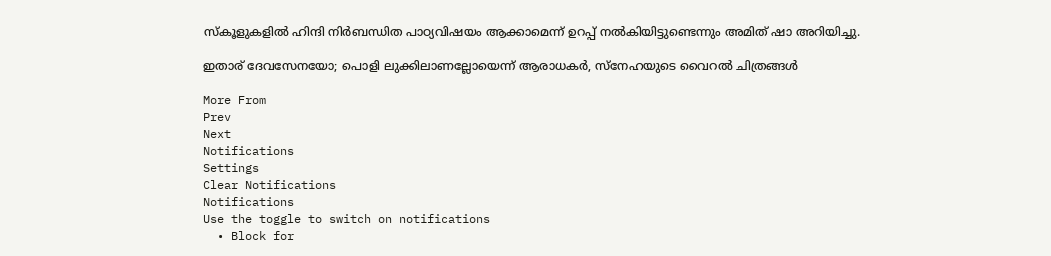സ്‌കൂളുകളില്‍ ഹിന്ദി നിര്‍ബന്ധിത പാഠ്യവിഷയം ആക്കാമെന്ന് ഉറപ്പ് നല്‍കിയിട്ടുണ്ടെന്നും അമിത് ഷാ അറിയിച്ചു.

ഇതാര് ദേവസേനയോ; പൊളി ലുക്കിലാണല്ലോയെന്ന് ആരാധകര്‍, സ്‌നേഹയുടെ വൈറല്‍ ചിത്രങ്ങള്‍

More From
Prev
Next
Notifications
Settings
Clear Notifications
Notifications
Use the toggle to switch on notifications
  • Block for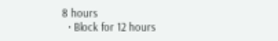8 hours
  • Block for 12 hours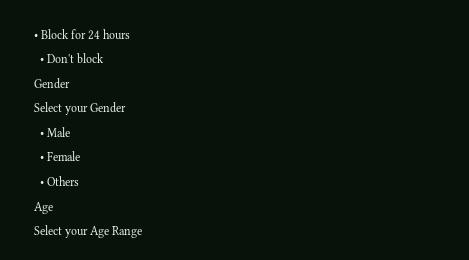• Block for 24 hours
  • Don't block
Gender
Select your Gender
  • Male
  • Female
  • Others
Age
Select your Age Range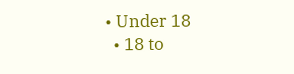• Under 18
  • 18 to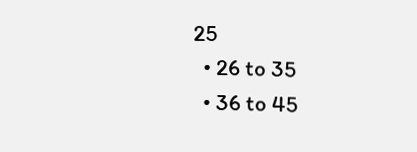25
  • 26 to 35
  • 36 to 45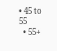• 45 to 55
  • 55+